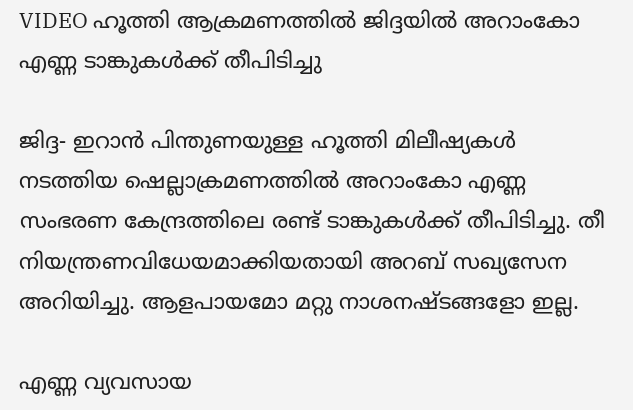VIDEO ഹൂത്തി ആക്രമണത്തില്‍ ജിദ്ദയില്‍ അറാംകോ എണ്ണ ടാങ്കുകള്‍ക്ക് തീപിടിച്ചു

ജിദ്ദ- ഇറാന്‍ പിന്തുണയുള്ള ഹൂത്തി മിലീഷ്യകള്‍ നടത്തിയ ഷെല്ലാക്രമണത്തില്‍ അറാംകോ എണ്ണ സംഭരണ കേന്ദ്രത്തിലെ രണ്ട് ടാങ്കുകള്‍ക്ക് തീപിടിച്ചു. തീ നിയന്ത്രണവിധേയമാക്കിയതായി അറബ് സഖ്യസേന അറിയിച്ചു. ആളപായമോ മറ്റു നാശനഷ്ടങ്ങളോ ഇല്ല.

എണ്ണ വ്യവസായ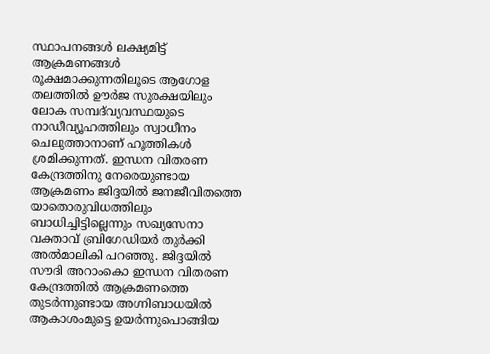സ്ഥാപനങ്ങള്‍ ലക്ഷ്യമിട്ട് ആക്രമണങ്ങള്‍ രൂക്ഷമാക്കുന്നതിലൂടെ ആഗോള തലത്തില്‍ ഊര്‍ജ സുരക്ഷയിലും ലോക സമ്പദ്‌വ്യവസ്ഥയുടെ നാഡീവ്യൂഹത്തിലും സ്വാധീനം ചെലുത്താനാണ് ഹൂത്തികള്‍ ശ്രമിക്കുന്നത്. ഇന്ധന വിതരണ കേന്ദ്രത്തിനു നേരെയുണ്ടായ ആക്രമണം ജിദ്ദയില്‍ ജനജീവിതത്തെ യാതൊരുവിധത്തിലും ബാധിച്ചിട്ടില്ലെന്നും സഖ്യസേനാ വക്താവ് ബ്രിഗേഡിയര്‍ തുര്‍ക്കി അല്‍മാലികി പറഞ്ഞു. ജിദ്ദയില്‍ സൗദി അറാംകൊ ഇന്ധന വിതരണ കേന്ദ്രത്തില്‍ ആക്രമണത്തെ തുടര്‍ന്നുണ്ടായ അഗ്നിബാധയില്‍ ആകാശംമുട്ടെ ഉയര്‍ന്നുപൊങ്ങിയ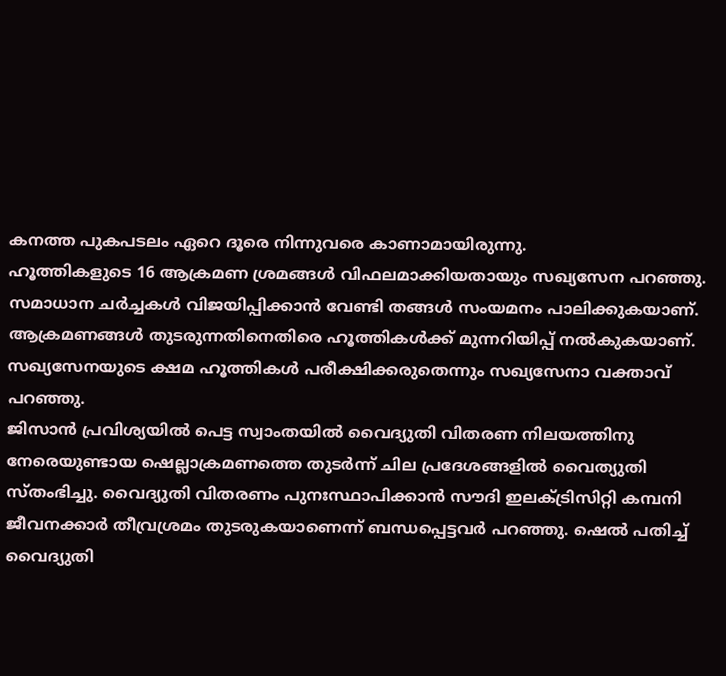കനത്ത പുകപടലം ഏറെ ദൂരെ നിന്നുവരെ കാണാമായിരുന്നു.
ഹൂത്തികളുടെ 16 ആക്രമണ ശ്രമങ്ങള്‍ വിഫലമാക്കിയതായും സഖ്യസേന പറഞ്ഞു. സമാധാന ചര്‍ച്ചകള്‍ വിജയിപ്പിക്കാന്‍ വേണ്ടി തങ്ങള്‍ സംയമനം പാലിക്കുകയാണ്. ആക്രമണങ്ങള്‍ തുടരുന്നതിനെതിരെ ഹൂത്തികള്‍ക്ക് മുന്നറിയിപ്പ് നല്‍കുകയാണ്. സഖ്യസേനയുടെ ക്ഷമ ഹൂത്തികള്‍ പരീക്ഷിക്കരുതെന്നും സഖ്യസേനാ വക്താവ് പറഞ്ഞു.
ജിസാന്‍ പ്രവിശ്യയില്‍ പെട്ട സ്വാംതയില്‍ വൈദ്യുതി വിതരണ നിലയത്തിനു നേരെയുണ്ടായ ഷെല്ലാക്രമണത്തെ തുടര്‍ന്ന് ചില പ്രദേശങ്ങളില്‍ വൈത്യുതി സ്തംഭിച്ചു. വൈദ്യുതി വിതരണം പുനഃസ്ഥാപിക്കാന്‍ സൗദി ഇലക്ട്രിസിറ്റി കമ്പനി ജീവനക്കാര്‍ തീവ്രശ്രമം തുടരുകയാണെന്ന് ബന്ധപ്പെട്ടവര്‍ പറഞ്ഞു. ഷെല്‍ പതിച്ച് വൈദ്യുതി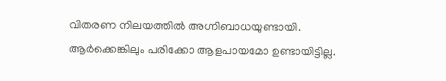വിതരണ നിലയത്തില്‍ അഗ്നിബാധയുണ്ടായി. ആര്‍ക്കെങ്കിലും പരിക്കോ ആളപായമോ ഉണ്ടായിട്ടില്ല.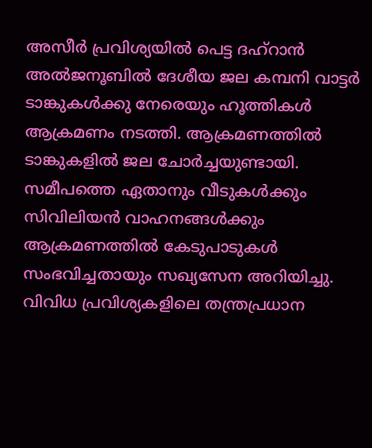അസീര്‍ പ്രവിശ്യയില്‍ പെട്ട ദഹ്‌റാന്‍ അല്‍ജനൂബില്‍ ദേശീയ ജല കമ്പനി വാട്ടര്‍ ടാങ്കുകള്‍ക്കു നേരെയും ഹൂത്തികള്‍ ആക്രമണം നടത്തി. ആക്രമണത്തില്‍ ടാങ്കുകളില്‍ ജല ചോര്‍ച്ചയുണ്ടായി. സമീപത്തെ ഏതാനും വീടുകള്‍ക്കും സിവിലിയന്‍ വാഹനങ്ങള്‍ക്കും ആക്രമണത്തില്‍ കേടുപാടുകള്‍ സംഭവിച്ചതായും സഖ്യസേന അറിയിച്ചു.
വിവിധ പ്രവിശ്യകളിലെ തന്ത്രപ്രധാന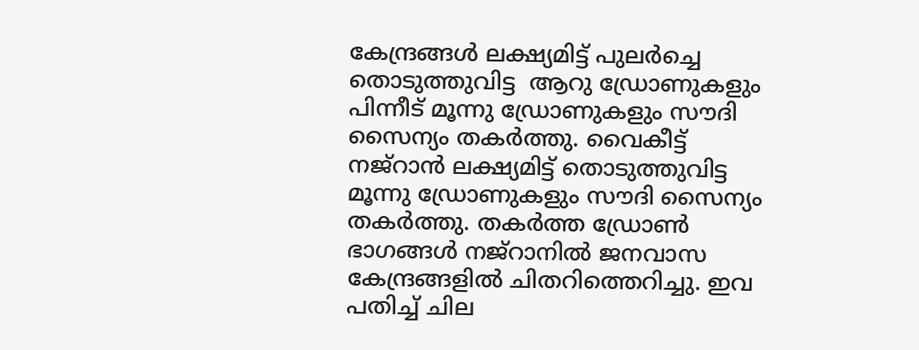കേന്ദ്രങ്ങള്‍ ലക്ഷ്യമിട്ട് പുലര്‍ച്ചെ തൊടുത്തുവിട്ട  ആറു ഡ്രോണുകളും പിന്നീട് മൂന്നു ഡ്രോണുകളും സൗദി സൈന്യം തകര്‍ത്തു. വൈകീട്ട് നജ്‌റാന്‍ ലക്ഷ്യമിട്ട് തൊടുത്തുവിട്ട മൂന്നു ഡ്രോണുകളും സൗദി സൈന്യം തകര്‍ത്തു. തകര്‍ത്ത ഡ്രോണ്‍ ഭാഗങ്ങള്‍ നജ്‌റാനില്‍ ജനവാസ കേന്ദ്രങ്ങളില്‍ ചിതറിത്തെറിച്ചു. ഇവ പതിച്ച് ചില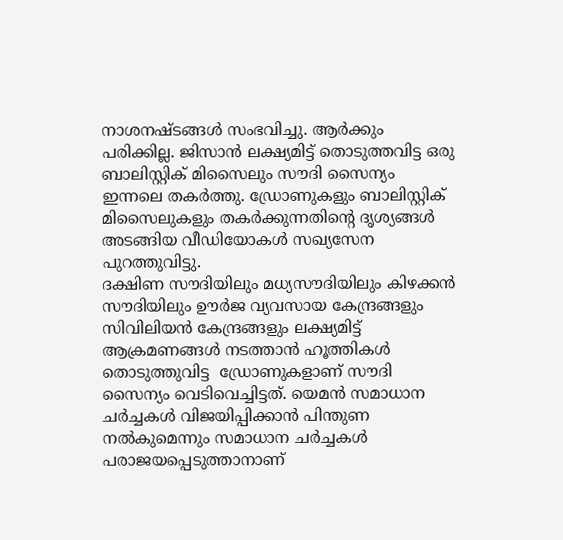നാശനഷ്ടങ്ങള്‍ സംഭവിച്ചു. ആര്‍ക്കും പരിക്കില്ല. ജിസാന്‍ ലക്ഷ്യമിട്ട് തൊടുത്തവിട്ട ഒരു ബാലിസ്റ്റിക് മിസൈലും സൗദി സൈന്യം ഇന്നലെ തകര്‍ത്തു. ഡ്രോണുകളും ബാലിസ്റ്റിക് മിസൈലുകളും തകര്‍ക്കുന്നതിന്റെ ദൃശ്യങ്ങള്‍ അടങ്ങിയ വീഡിയോകള്‍ സഖ്യസേന പുറത്തുവിട്ടു.
ദക്ഷിണ സൗദിയിലും മധ്യസൗദിയിലും കിഴക്കന്‍ സൗദിയിലും ഊര്‍ജ വ്യവസായ കേന്ദ്രങ്ങളും സിവിലിയന്‍ കേന്ദ്രങ്ങളും ലക്ഷ്യമിട്ട് ആക്രമണങ്ങള്‍ നടത്താന്‍ ഹൂത്തികള്‍ തൊടുത്തുവിട്ട  ഡ്രോണുകളാണ് സൗദി സൈന്യം വെടിവെച്ചിട്ടത്. യെമന്‍ സമാധാന ചര്‍ച്ചകള്‍ വിജയിപ്പിക്കാന്‍ പിന്തുണ നല്‍കുമെന്നും സമാധാന ചര്‍ച്ചകള്‍ പരാജയപ്പെടുത്താനാണ്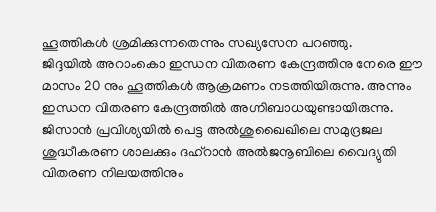ഹൂത്തികള്‍ ശ്രമിക്കുന്നതെന്നും സഖ്യസേന പറഞ്ഞു.
ജിദ്ദയില്‍ അറാംകൊ ഇന്ധന വിതരണ കേന്ദ്രത്തിനു നേരെ ഈ മാസം 20 നും ഹൂത്തികള്‍ ആക്രമണം നടത്തിയിരുന്നു. അന്നും ഇന്ധന വിതരണ കേന്ദ്രത്തില്‍ അഗ്നിബാധയുണ്ടായിരുന്നു. ജിസാന്‍ പ്രവിശ്യയില്‍ പെട്ട അല്‍ശുഖൈഖിലെ സമുദ്രജല ശുദ്ധീകരണ ശാലക്കും ദഹ്‌റാന്‍ അല്‍ജനൂബിലെ വൈദ്യുതി വിതരണ നിലയത്തിനും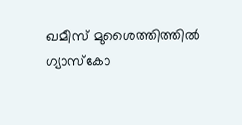ഖമീസ് മുശൈത്തിത്തില്‍ ഗ്യാസ്‌കോ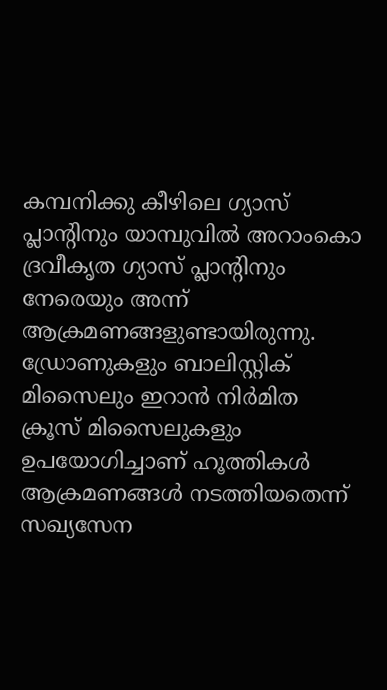കമ്പനിക്കു കീഴിലെ ഗ്യാസ് പ്ലാന്റിനും യാമ്പുവില്‍ അറാംകൊ ദ്രവീകൃത ഗ്യാസ് പ്ലാന്റിനും നേരെയും അന്ന് ആക്രമണങ്ങളുണ്ടായിരുന്നു. ഡ്രോണുകളും ബാലിസ്റ്റിക് മിസൈലും ഇറാന്‍ നിര്‍മിത ക്രൂസ് മിസൈലുകളും ഉപയോഗിച്ചാണ് ഹൂത്തികള്‍ ആക്രമണങ്ങള്‍ നടത്തിയതെന്ന് സഖ്യസേന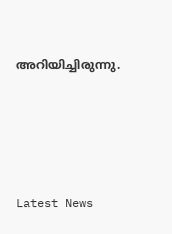അറിയിച്ചിരുന്നു.





Latest News